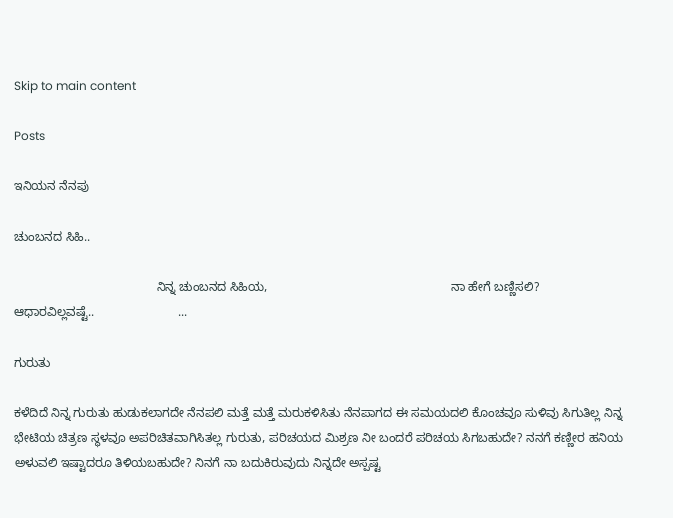Skip to main content

Posts

ಇನಿಯನ ನೆನಪು

ಚುಂಬನದ ಸಿಹಿ..

                                         ನಿನ್ನ ಚುಂಬನದ ಸಿಹಿಯ,                                                     ನಾ ಹೇಗೆ ಬಣ್ಣಿಸಲಿ?                                          ಆಧಾರವಿಲ್ಲವಷ್ಟೆ..                        ...

ಗುರುತು

ಕಳೆದಿದೆ ನಿನ್ನ ಗುರುತು ಹುಡುಕಲಾಗದೇ ನೆನಪಲಿ ಮತ್ತೆ ಮತ್ತೆ ಮರುಕಳಿಸಿತು ನೆನಪಾಗದ ಈ ಸಮಯದಲಿ ಕೊಂಚವೂ ಸುಳಿವು ಸಿಗುತಿಲ್ಲ ನಿನ್ನ ಭೇಟಿಯ ಚಿತ್ರಣ ಸ್ಥಳವೂ ಅಪರಿಚಿತವಾಗಿಸಿತಲ್ಲ ಗುರುತು, ಪರಿಚಯದ ಮಿಶ್ರಣ ನೀ ಬಂದರೆ ಪರಿಚಯ ಸಿಗಬಹುದೇ? ನನಗೆ ಕಣ್ಣೀರ ಹನಿಯ ಅಳುವಲಿ ಇಷ್ಟಾದರೂ ತಿಳಿಯಬಹುದೇ? ನಿನಗೆ ನಾ ಬದುಕಿರುವುದು ನಿನ್ನದೇ ಅಸ್ಪಷ್ಟ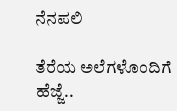ನೆನಪಲಿ

ತೆರೆಯ ಅಲೆಗಳೊಂದಿಗೆ ಹೆಜ್ಜೆ..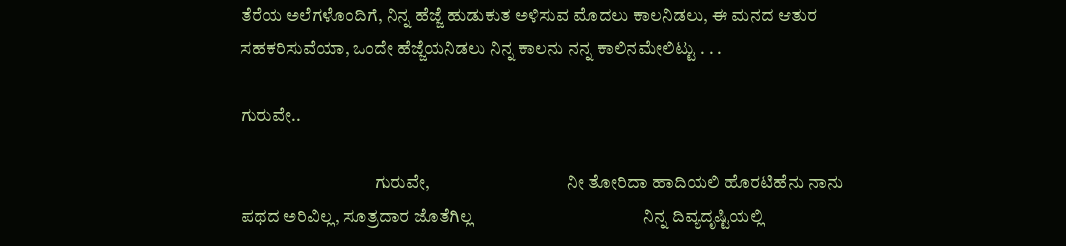ತೆರೆಯ ಅಲೆಗಳೊಂದಿಗೆ, ನಿನ್ನ ಹೆಜ್ಜೆ ಹುಡುಕುತ ಅಳಿಸುವ ಮೊದಲು ಕಾಲನಿಡಲು, ಈ ಮನದ ಆತುರ ಸಹಕರಿಸುವೆಯಾ, ಒಂದೇ ಹೆಜ್ಜೆಯನಿಡಲು ನಿನ್ನ ಕಾಲನು ನನ್ನ ಕಾಲಿನಮೇಲಿಟ್ಟು . . .

ಗುರುವೇ..

                                      ಗುರುವೇ,                                       ನೀ ತೋರಿದಾ ಹಾದಿಯಲಿ ಹೊರಟಿಹೆನು ನಾನು                                         ಪಥದ ಅರಿವಿಲ್ಲ, ಸೂತ್ರದಾರ ಜೊತೆಗಿಲ್ಲ                                         ನಿನ್ನ ದಿವ್ಯದೃಷ್ಟಿಯಲ್ಲಿ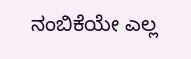ನಂಬಿಕೆಯೇ ಎಲ್ಲ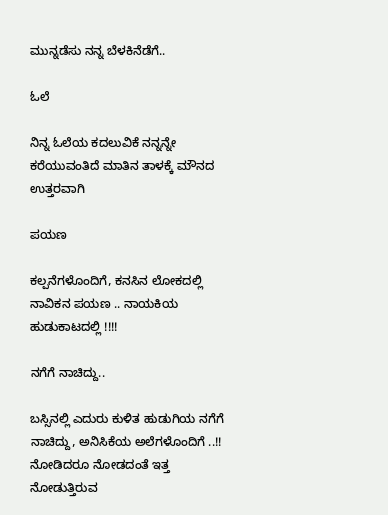ಮುನ್ನಡೆಸು ನನ್ನ ಬೆಳಕಿನೆಡೆಗೆ..

ಓಲೆ

ನಿನ್ನ ಓಲೆಯ ಕದಲುವಿಕೆ ನನ್ನನ್ನೇ ಕರೆಯುವಂತಿದೆ ಮಾತಿನ ತಾಳಕ್ಕೆ ಮೌನದ ಉತ್ತರವಾಗಿ

ಪಯಣ

ಕಲ್ಪನೆಗಳೊಂದಿಗೆ, ಕನಸಿನ ಲೋಕದಲ್ಲಿ ನಾವಿಕನ ಪಯಣ .. ನಾಯಕಿಯ ಹುಡುಕಾಟದಲ್ಲಿ !!!!

ನಗೆಗೆ ನಾಚಿದ್ದು..

ಬಸ್ಸಿನಲ್ಲಿ ಎದುರು ಕುಳಿತ ಹುಡುಗಿಯ ನಗೆಗೆ ನಾಚಿದ್ದು, ಅನಿಸಿಕೆಯ ಅಲೆಗಳೊಂದಿಗೆ ..!! ನೋಡಿದರೂ ನೋಡದಂತೆ ಇತ್ತ ನೋಡುತ್ತಿರುವ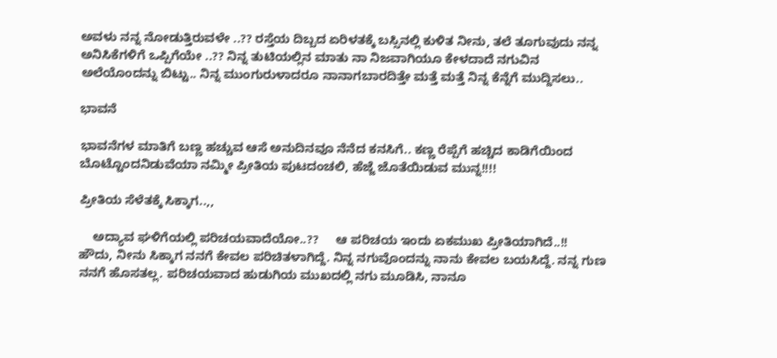ಅವಳು ನನ್ನ ನೋಡುತ್ತಿರುವಳೇ ..?? ರಸ್ತೆಯ ದಿಬ್ಬದ ಏರಿಳತಕ್ಕೆ ಬಸ್ಸಿನಲ್ಲಿ ಕುಳಿತ ನೀನು, ತಲೆ ತೂಗುವುದು ನನ್ನ ಅನಿಸಿಕೆಗಳಿಗೆ ಒಪ್ಪಿಗೆಯೇ ..?? ನಿನ್ನ ತುಟಿಯಲ್ಲಿನ ಮಾತು ನಾ ನಿಜವಾಗಿಯೂ ಕೇಳದಾದೆ ನಗುವಿನ ಅಲೆಯೊಂದನ್ನು ಬಿಟ್ಟು.. ನಿನ್ನ ಮುಂಗುರುಳಾದರೂ ನಾನಾಗಬಾರದಿತ್ತೇ ಮತ್ತೆ ಮತ್ತೆ ನಿನ್ನ ಕೆನ್ನೆಗೆ ಮುದ್ದಿಸಲು..

ಭಾವನೆ

ಭಾವನೆಗಳ ಮಾತಿಗೆ ಬಣ್ಣ ಹಚ್ಚುವ ಆಸೆ ಅನುದಿನವೂ ನೆನೆದ ಕನಸಿಗೆ.. ಕಣ್ಣ ರೆಪ್ಪೆಗೆ ಹಚ್ಚಿದ ಕಾಡಿಗೆಯಿಂದ ಬೊಟ್ಟೊಂದನಿಡುವೆಯಾ ನಮ್ಮೀ ಪ್ರೀತಿಯ ಪುಟದಂಚಲಿ, ಹೆಜ್ಜೆ ಜೊತೆಯಿಡುವ ಮುನ್ನ!!!!

ಪ್ರೀತಿಯ ಸೆಳೆತಕ್ಕೆ ಸಿಕ್ಕಾಗ..,,

    ಅದ್ಯಾವ ಘಳಿಗೆಯಲ್ಲಿ ಪರಿಚಯವಾದೆಯೋ..??     ಆ ಪರಿಚಯ ಇಂದು ಏಕಮುಖ ಪ್ರೀತಿಯಾಗಿದೆ..!!     ಹೌದು, ನೀನು ಸಿಕ್ಕಾಗ ನನಗೆ ಕೇವಲ ಪರಿಚಿತಳಾಗಿದ್ದೆ. ನಿನ್ನ ನಗುವೊಂದನ್ನು ನಾನು ಕೇವಲ ಬಯಸಿದ್ದೆ. ನನ್ನ ಗುಣ ನನಗೆ ಹೊಸತಲ್ಲ. ಪರಿಚಯವಾದ ಹುಡುಗಿಯ ಮುಖದಲ್ಲಿ ನಗು ಮೂಡಿಸಿ, ನಾನೂ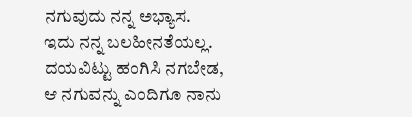ನಗುವುದು ನನ್ನ ಅಭ್ಯಾಸ. ಇದು ನನ್ನ ಬಲಹೀನತೆಯಲ್ಲ. ದಯವಿಟ್ಟು ಹಂಗಿಸಿ ನಗಬೇಡ, ಆ ನಗುವನ್ನು ಎಂದಿಗೂ ನಾನು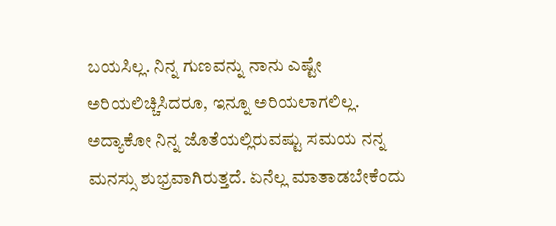ಬಯಸಿಲ್ಲ. ನಿನ್ನ ಗುಣವನ್ನು ನಾನು ಎಷ್ಟೇ ಅರಿಯಲಿಚ್ಚಿಸಿದರೂ, ಇನ್ನೂ ಅರಿಯಲಾಗಲಿಲ್ಲ. ಅದ್ಯಾಕೋ ನಿನ್ನ ಜೊತೆಯಲ್ಲಿರುವಷ್ಟು ಸಮಯ ನನ್ನ ಮನಸ್ಸು ಶುಭ್ರವಾಗಿರುತ್ತದೆ. ಏನೆಲ್ಲ ಮಾತಾಡಬೇಕೆಂದು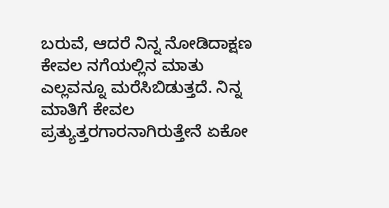ಬರುವೆ, ಆದರೆ ನಿನ್ನ ನೋಡಿದಾಕ್ಷಣ ಕೇವಲ ನಗೆಯಲ್ಲಿನ ಮಾತು ಎಲ್ಲವನ್ನೂ ಮರೆಸಿಬಿಡುತ್ತದೆ. ನಿನ್ನ ಮಾತಿಗೆ ಕೇವಲ ಪ್ರತ್ಯುತ್ತರಗಾರನಾಗಿರುತ್ತೇನೆ ಏಕೋ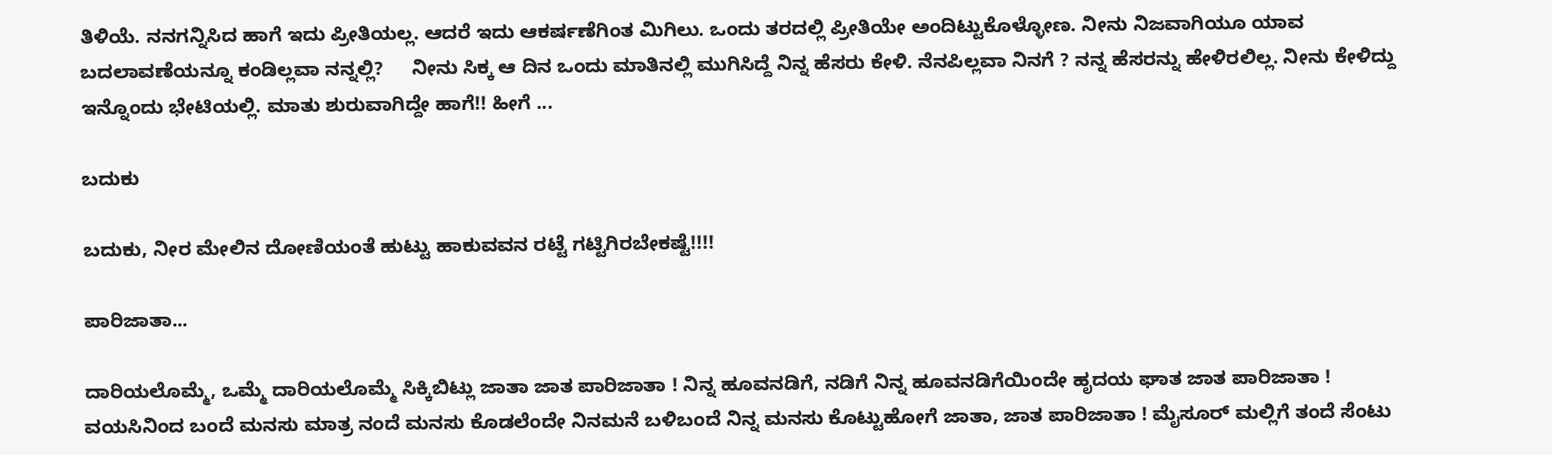ತಿಳಿಯೆ. ನನಗನ್ನಿಸಿದ ಹಾಗೆ ಇದು ಪ್ರೀತಿಯಲ್ಲ. ಆದರೆ ಇದು ಆಕರ್ಷಣೆಗಿಂತ ಮಿಗಿಲು. ಒಂದು ತರದಲ್ಲಿ ಪ್ರೀತಿಯೇ ಅಂದಿಟ್ಟುಕೊಳ್ಳೋಣ. ನೀನು ನಿಜವಾಗಿಯೂ ಯಾವ ಬದಲಾವಣೆಯನ್ನೂ ಕಂಡಿಲ್ಲವಾ ನನ್ನಲ್ಲಿ?     ನೀನು ಸಿಕ್ಕ ಆ ದಿನ ಒಂದು ಮಾತಿನಲ್ಲಿ ಮುಗಿಸಿದ್ದೆ ನಿನ್ನ ಹೆಸರು ಕೇಳಿ. ನೆನಪಿಲ್ಲವಾ ನಿನಗೆ ? ನನ್ನ ಹೆಸರನ್ನು ಹೇಳಿರಲಿಲ್ಲ. ನೀನು ಕೇಳಿದ್ದು ಇನ್ನೊಂದು ಭೇಟಿಯಲ್ಲಿ. ಮಾತು ಶುರುವಾಗಿದ್ದೇ ಹಾಗೆ!! ಹೀಗೆ ...

ಬದುಕು

ಬದುಕು, ನೀರ ಮೇಲಿನ ದೋಣಿಯಂತೆ ಹುಟ್ಟು ಹಾಕುವವನ ರಟ್ಟೆ ಗಟ್ಟಿಗಿರಬೇಕಷ್ಟೆ!!!!

ಪಾರಿಜಾತಾ...

ದಾರಿಯಲೊಮ್ಮೆ, ಒಮ್ಮೆ ದಾರಿಯಲೊಮ್ಮೆ ಸಿಕ್ಕಿಬಿಟ್ಲು ಜಾತಾ ಜಾತ ಪಾರಿಜಾತಾ ! ನಿನ್ನ ಹೂವನಡಿಗೆ, ನಡಿಗೆ ನಿನ್ನ ಹೂವನಡಿಗೆಯಿಂದೇ ಹೃದಯ ಘಾತ ಜಾತ ಪಾರಿಜಾತಾ ! ವಯಸಿನಿಂದ ಬಂದೆ ಮನಸು ಮಾತ್ರ ನಂದೆ ಮನಸು ಕೊಡಲೆಂದೇ ನಿನಮನೆ ಬಳಿಬಂದೆ ನಿನ್ನ ಮನಸು ಕೊಟ್ಟುಹೋಗೆ ಜಾತಾ, ಜಾತ ಪಾರಿಜಾತಾ ! ಮೈಸೂರ್ ಮಲ್ಲಿಗೆ ತಂದೆ ಸೆಂಟು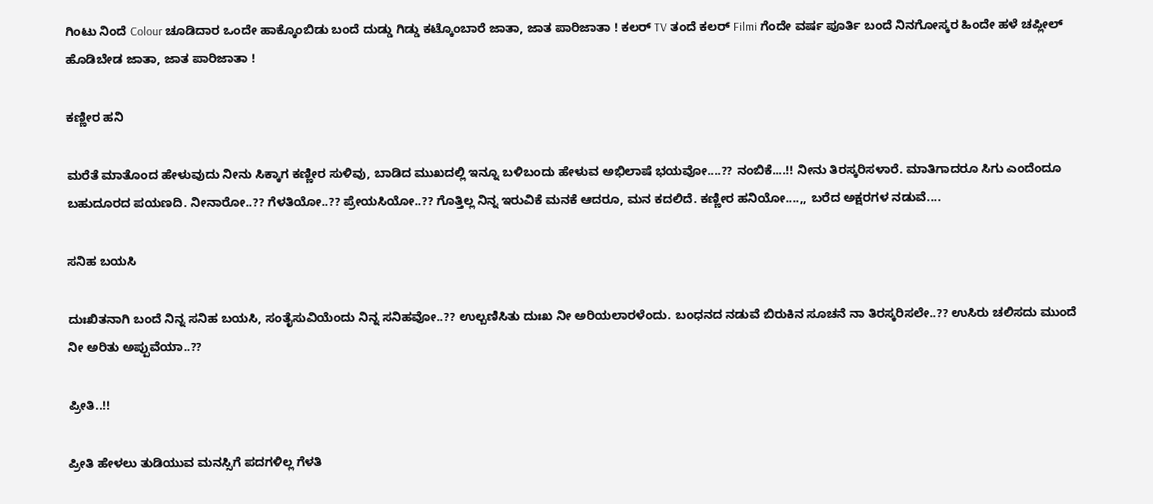ಗಿಂಟು ನಿಂದೆ Colour ಚೂಡಿದಾರ ಒಂದೇ ಹಾಕ್ಕೊಂಬಿಡು ಬಂದೆ ದುಡ್ಡು ಗಿಡ್ಡು ಕಟ್ಕೊಂಬಾರೆ ಜಾತಾ, ಜಾತ ಪಾರಿಜಾತಾ ! ಕಲರ್ TV ತಂದೆ ಕಲರ್ Filmi ಗೆಂದೇ ವರ್ಷ ಪೂರ್ತಿ ಬಂದೆ ನಿನಗೋಸ್ಕರ ಹಿಂದೇ ಹಳೆ ಚಪ್ಲೀಲ್ ಹೊಡಿಬೇಡ ಜಾತಾ, ಜಾತ ಪಾರಿಜಾತಾ !

ಕಣ್ಣೀರ ಹನಿ

ಮರೆತೆ ಮಾತೊಂದ ಹೇಳುವುದು ನೀನು ಸಿಕ್ಕಾಗ ಕಣ್ಣೀರ ಸುಳಿವು, ಬಾಡಿದ ಮುಖದಲ್ಲಿ ಇನ್ನೂ ಬಳಿಬಂದು ಹೇಳುವ ಅಭಿಲಾಷೆ ಭಯವೋ....?? ನಂಬಿಕೆ....!! ನೀನು ತಿರಸ್ಕರಿಸಳಾರೆ. ಮಾತಿಗಾದರೂ ಸಿಗು ಎಂದೆಂದೂ ಬಹುದೂರದ ಪಯಣದಿ. ನೀನಾರೋ..?? ಗೆಳತಿಯೋ..?? ಪ್ರೇಯಸಿಯೋ..?? ಗೊತ್ತಿಲ್ಲ ನಿನ್ನ ಇರುವಿಕೆ ಮನಕೆ ಆದರೂ, ಮನ ಕದಲಿದೆ. ಕಣ್ಣೀರ ಹನಿಯೋ....,, ಬರೆದ ಅಕ್ಷರಗಳ ನಡುವೆ....

ಸನಿಹ ಬಯಸಿ

ದುಃಖಿತನಾಗಿ ಬಂದೆ ನಿನ್ನ ಸನಿಹ ಬಯಸಿ, ಸಂತೈಸುವಿಯೆಂದು ನಿನ್ನ ಸನಿಹವೋ..?? ಉಲ್ಬಣಿಸಿತು ದುಃಖ ನೀ ಅರಿಯಲಾರಳೆಂದು. ಬಂಧನದ ನಡುವೆ ಬಿರುಕಿನ ಸೂಚನೆ ನಾ ತಿರಸ್ಕರಿಸಲೇ..?? ಉಸಿರು ಚಲಿಸದು ಮುಂದೆ ನೀ ಅರಿತು ಅಪ್ಪುವೆಯಾ..??

ಪ್ರೀತಿ..!!

ಪ್ರೀತಿ ಹೇಳಲು ತುಡಿಯುವ ಮನಸ್ಸಿಗೆ ಪದಗಳಿಲ್ಲ ಗೆಳತಿ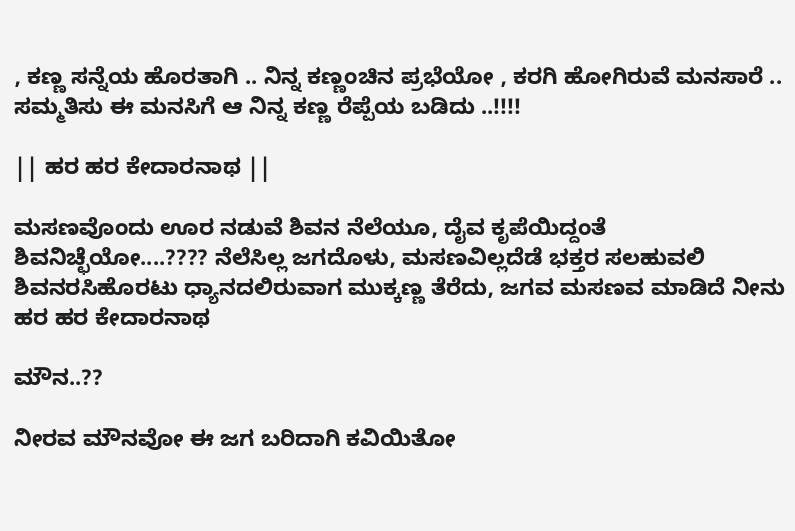, ಕಣ್ಣ ಸನ್ನೆಯ ಹೊರತಾಗಿ .. ನಿನ್ನ ಕಣ್ಣಂಚಿನ ಪ್ರಭೆಯೋ , ಕರಗಿ ಹೋಗಿರುವೆ ಮನಸಾರೆ .. ಸಮ್ಮತಿಸು ಈ ಮನಸಿಗೆ ಆ ನಿನ್ನ ಕಣ್ಣ ರೆಪ್ಪೆಯ ಬಡಿದು ..!!!!

|| ಹರ ಹರ ಕೇದಾರನಾಥ ||

ಮಸಣವೊಂದು ಊರ ನಡುವೆ ಶಿವನ ನೆಲೆಯೂ, ದೈವ ಕೃಪೆಯಿದ್ದಂತೆ ಶಿವನಿಚ್ಛೆಯೋ....???? ನೆಲೆಸಿಲ್ಲ ಜಗದೊಳು, ಮಸಣವಿಲ್ಲದೆಡೆ ಭಕ್ತರ ಸಲಹುವಲಿ ಶಿವನರಸಿಹೊರಟು ಧ್ಯಾನದಲಿರುವಾಗ ಮುಕ್ಕಣ್ಣ ತೆರೆದು, ಜಗವ ಮಸಣವ ಮಾಡಿದೆ ನೀನು ಹರ ಹರ ಕೇದಾರನಾಥ

ಮೌನ..??

ನೀರವ ಮೌನವೋ ಈ ಜಗ ಬರಿದಾಗಿ ಕವಿಯಿತೋ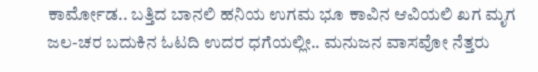ಕಾರ್ಮೋಡ.. ಬತ್ತಿದ ಬಾನಲಿ ಹನಿಯ ಉಗಮ ಭೂ ಕಾವಿನ ಆವಿಯಲಿ ಖಗ ಮೃಗ ಜಲ-ಚರ ಬದುಕಿನ ಓಟದಿ ಉದರ ಧಗೆಯಲ್ಲೀ.. ಮನುಜನ ವಾಸವೋ ನೆತ್ತರು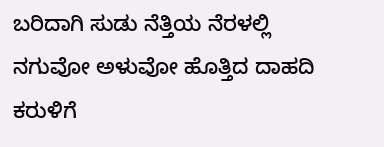ಬರಿದಾಗಿ ಸುಡು ನೆತ್ತಿಯ ನೆರಳಲ್ಲಿ ನಗುವೋ ಅಳುವೋ ಹೊತ್ತಿದ ದಾಹದಿ ಕರುಳಿಗೆ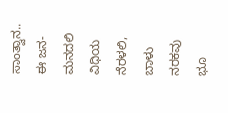ಸಾಂತ್ವಾನ.. ಈ ಜನ-ಮನದಲಿ ವಿಧಿಯ ನೆರಳಲಿ, ಬಾಳು ನರಕವು ಭೂ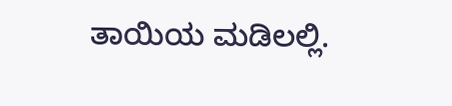ತಾಯಿಯ ಮಡಿಲಲ್ಲಿ.